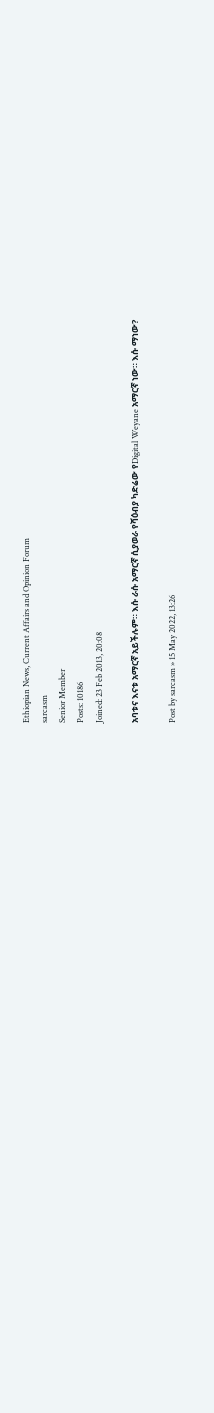Ethiopian News, Current Affairs and Opinion Forum
sarcasm
Senior Member
Posts: 10186
Joined: 23 Feb 2013, 20:08

አባቱና እናቱ አማርኛ አይችሉም። እሱ ራሱ አማርኛ ሲያወራ የሻዕብያ ካድሬው የDigital Weyane አማርኛ ነው። እሱ ማነው?

Post by sarcasm » 15 May 2022, 13:26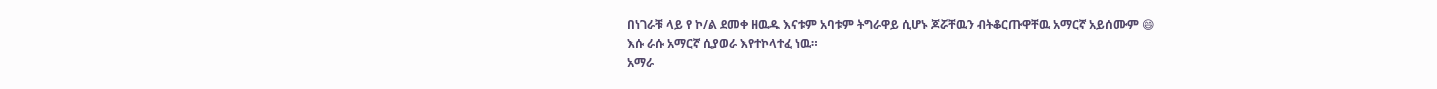በነገራቹ ላይ የ ኮ/ል ደመቀ ዘዉዱ እናቱም አባቱም ትግራዋይ ሲሆኑ ጆሯቸዉን ብትቆርጡዋቸዉ አማርኛ አይሰሙም 😄
እሱ ራሱ አማርኛ ሲያወራ እየተኮላተፈ ነዉ።
አማራ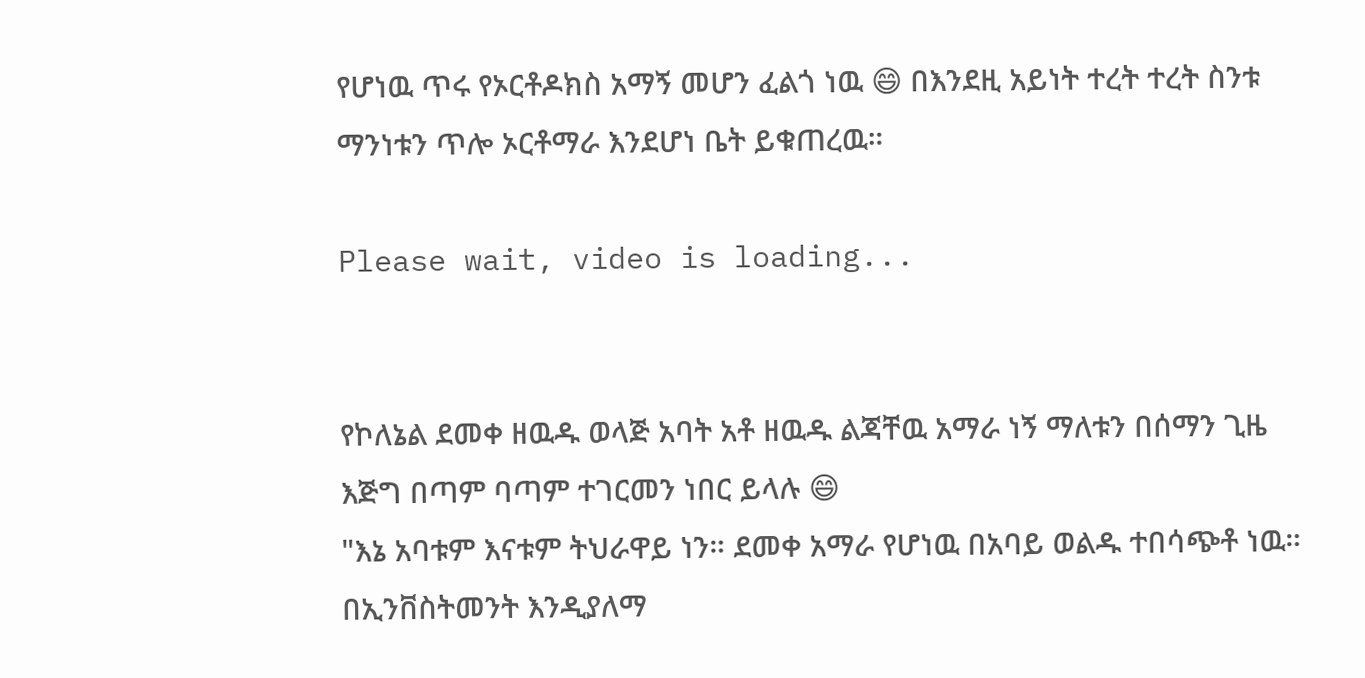የሆነዉ ጥሩ የኦርቶዶክስ አማኝ መሆን ፈልጎ ነዉ 😄 በእንደዚ አይነት ተረት ተረት ስንቱ ማንነቱን ጥሎ ኦርቶማራ እንደሆነ ቤት ይቁጠረዉ።

Please wait, video is loading...


የኮለኔል ደመቀ ዘዉዱ ወላጅ አባት አቶ ዘዉዱ ልጃቸዉ አማራ ነኝ ማለቱን በሰማን ጊዜ እጅግ በጣም ባጣም ተገርመን ነበር ይላሉ 😄
"እኔ አባቱም እናቱም ትህራዋይ ነን። ደመቀ አማራ የሆነዉ በአባይ ወልዱ ተበሳጭቶ ነዉ። በኢንቨስትመንት እንዲያለማ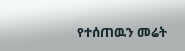የተሰጠዉን መሬት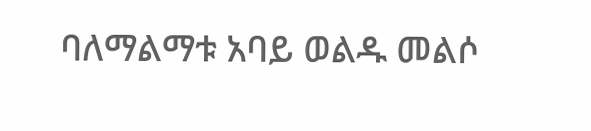ባለማልማቱ አባይ ወልዱ መልሶ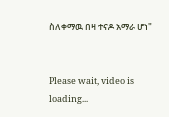ስለቀማዉ በዛ ተናዶ አማራ ሆነ"


Please wait, video is loading...